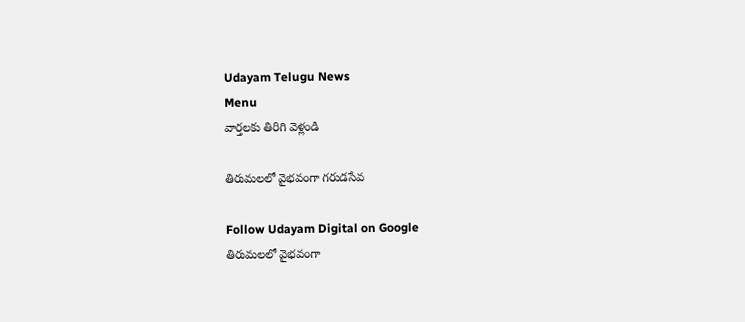Udayam Telugu News
Menu
వార్తలకు తిరిగి వెళ్లండి

తిరుమలలో వైభవంగా గరుడసేవ

Follow Udayam Digital on Google
తిరుమలలో వైభవంగా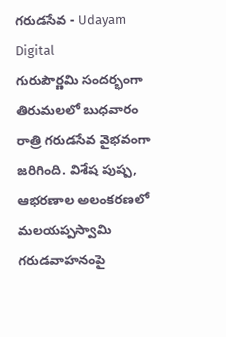గరుడసేవ - Udayam Digital
గురుపౌర్ణమి సందర్భంగా తిరుమలలో బుధవారం రాత్రి గరుడసేవ వైభవంగా జరిగింది. విశేష పుష్ప, ఆభరణాల అలంకరణలో మలయప్పస్వామి గరుడవాహనంపై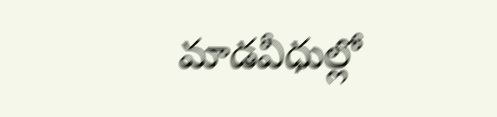మాడవీధుల్లో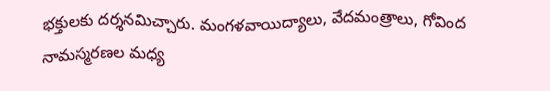భక్తులకు దర్శనమిచ్చారు. మంగళవాయిద్యాలు, వేదమంత్రాలు, గోవింద నామస్మరణల మధ్య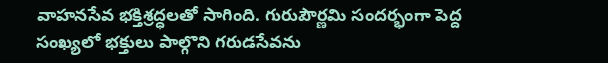వాహనసేవ భక్తిశ్రద్ధలతో సాగింది. గురుపౌర్ణమి సందర్భంగా పెద్ద సంఖ్యలో భక్తులు పాల్గొని గరుడసేవను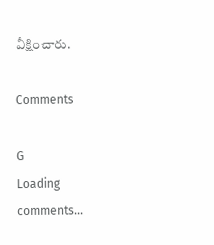వీక్షించారు.

Comments

G
Loading comments...